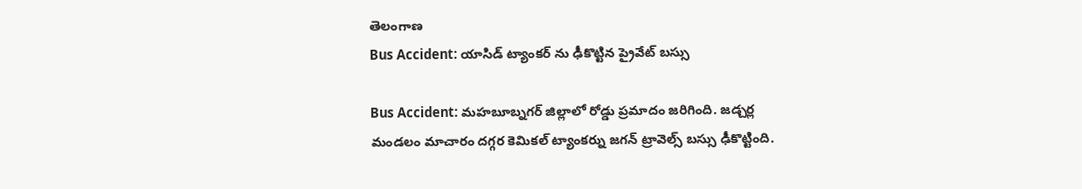తెలంగాణ
Bus Accident: యాసిడ్ ట్యాంకర్ ను ఢీకొట్టిన ప్రైవేట్ బస్సు

Bus Accident: మహబూబ్నగర్ జిల్లాలో రోడ్డు ప్రమాదం జరిగింది. జడ్చర్ల మండలం మాచారం దగ్గర కెమికల్ ట్యాంకర్ను జగన్ ట్రావెల్స్ బస్సు ఢీకొట్టింది.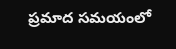ప్రమాద సమయంలో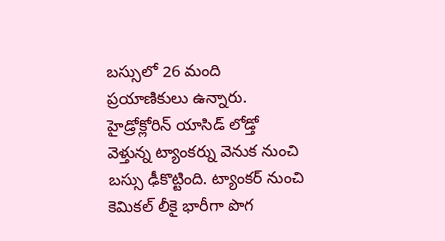బస్సులో 26 మంది ప్రయాణికులు ఉన్నారు. హైడ్రోక్లోరిన్ యాసిడ్ లోడ్తో వెళ్తున్న ట్యాంకర్ను వెనుక నుంచి బస్సు ఢీకొట్టింది. ట్యాంకర్ నుంచి కెమికల్ లీకై భారీగా పొగ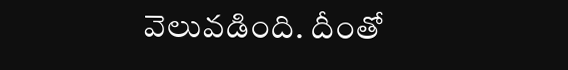వెలువడింది. దీంతో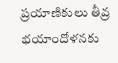ప్రయాణికులు తీవ్ర భయాందోళనకు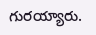గురయ్యారు.